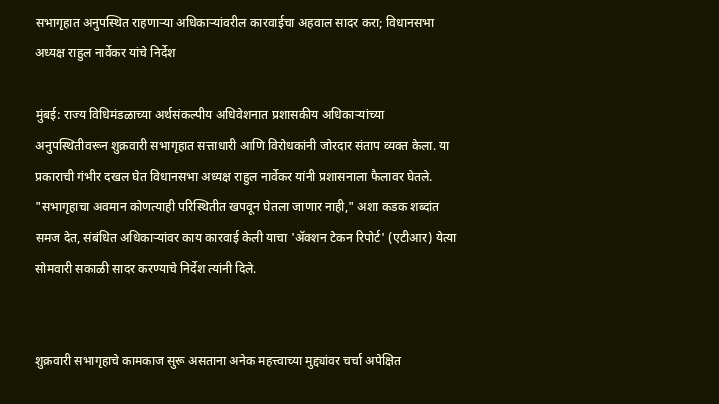सभागृहात अनुपस्थित राहणाऱ्या अधिकाऱ्यांवरील कारवाईचा अहवाल सादर करा; विधानसभा अध्यक्ष राहुल नार्वेकर यांचे निर्देश

मुंबई: राज्य विधिमंडळाच्या अर्थसंकल्पीय अधिवेशनात प्रशासकीय अधिकाऱ्यांच्या अनुपस्थितीवरून शुक्रवारी सभागृहात सत्ताधारी आणि विरोधकांनी जोरदार संताप व्यक्त केला. या प्रकाराची गंभीर दखल घेत विधानसभा अध्यक्ष राहुल नार्वेकर यांनी प्रशासनाला फैलावर घेतले. "सभागृहाचा अवमान कोणत्याही परिस्थितीत खपवून घेतला जाणार नाही," अशा कडक शब्दांत समज देत, संबंधित अधिकाऱ्यांवर काय कारवाई केली याचा 'ॲक्शन टेकन रिपोर्ट' (एटीआर) येत्या सोमवारी सकाळी सादर करण्याचे निर्देश त्यांनी दिले.


शुक्रवारी सभागृहाचे कामकाज सुरू असताना अनेक महत्त्वाच्या मुद्द्यांवर चर्चा अपेक्षित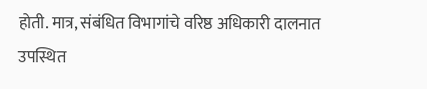होती. मात्र, संबंधित विभागांचे वरिष्ठ अधिकारी दालनात उपस्थित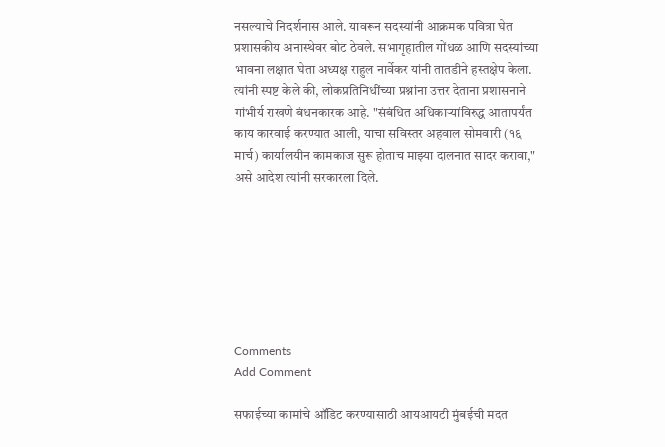नसल्याचे निदर्शनास आले. यावरून सदस्यांनी आक्रमक पवित्रा घेत प्रशासकीय अनास्थेवर बोट ठेवले. सभागृहातील गोंधळ आणि सदस्यांच्या भावना लक्षात घेता अध्यक्ष राहुल नार्वेकर यांनी तातडीने हस्तक्षेप केला. त्यांनी स्पष्ट केले की, लोकप्रतिनिधींच्या प्रश्नांना उत्तर देताना प्रशासनाने गांभीर्य राखणे बंधनकारक आहे. "संबंधित अधिकाऱ्यांविरुद्ध आतापर्यंत काय कारवाई करण्यात आली, याचा सविस्तर अहवाल सोमवारी (१६ मार्च) कार्यालयीन कामकाज सुरू होताच माझ्या दालनात सादर करावा," असे आदेश त्यांनी सरकारला दिले.







Comments
Add Comment

सफाईच्या कामांचे ऑडिट करण्यासाठी आयआयटी मुंबईची मदत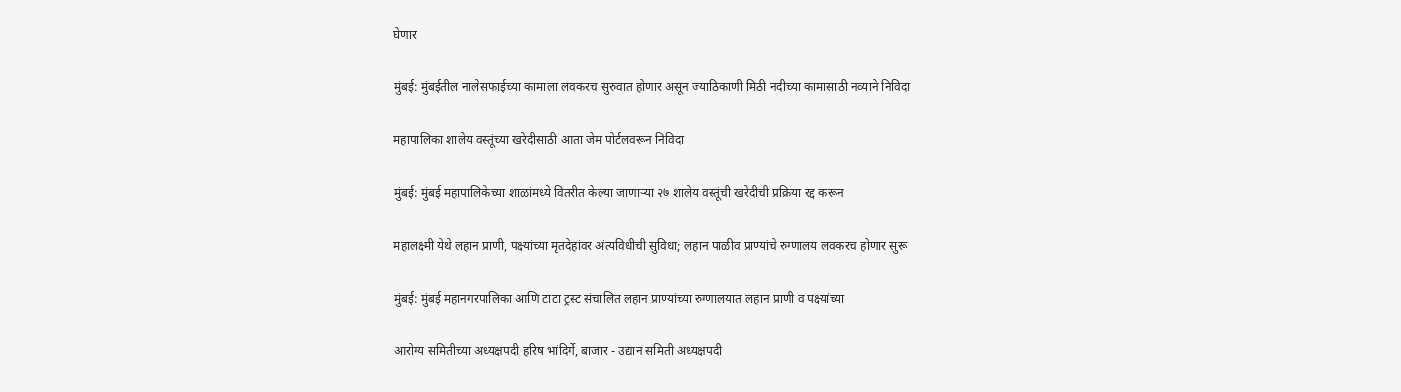घेणार

मुंबई: मुंबईतील नालेसफाईच्या कामाला लवकरच सुरुवात होणार असून ज्याठिकाणी मिठी नदीच्या कामासाठी नव्याने निविदा

महापालिका शालेय वस्तूंच्या खरेदीसाठी आता जेम पोर्टलवरून निविदा

मुंबई: मुंबई महापालिकेच्या शाळांमध्ये वितरीत केल्या जाणाऱ्या २७ शालेय वस्तूंची खरेदीची प्रक्रिया रद्द करून

महालक्ष्मी येथे लहान प्राणी, पक्ष्यांच्या मृतदेहांवर अंत्यविधीची सुविधा; लहान पाळीव प्राण्यांचे रुग्णालय लवकरच होणार सुरू

मुंबई: मुंबई महानगरपालिका आणि टाटा ट्रस्ट संचालित लहान प्राण्यांच्या रुग्णालयात लहान प्राणी व पक्ष्यांच्या

आरोग्य समितीच्या अध्यक्षपदी हरिष भांदिर्गे, बाजार - उद्यान समिती अध्यक्षपदी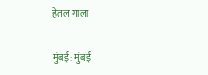हेतल गाला

मुंबई: मुंबई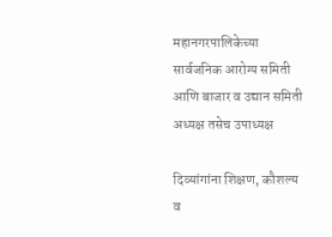महानगरपालिकेच्या सार्वजनिक आरोग्य समिती आणि बाजार व उद्यान समिती अध्यक्ष तसेच उपाध्यक्ष

दिव्यांगांना शिक्षण, कौशल्य व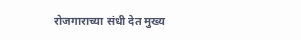रोजगाराच्या संधी देत मुख्य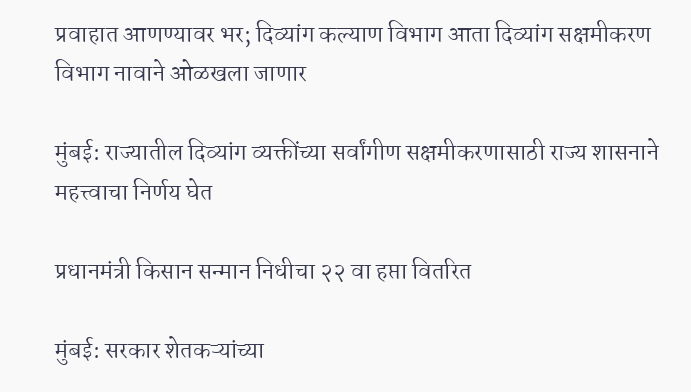प्रवाहात आणण्यावर भर; दिव्यांग कल्याण विभाग आता दिव्यांग सक्षमीकरण विभाग नावाने ओळखला जाणार

मुंबई: राज्यातील दिव्यांग व्यक्तींच्या सर्वांगीण सक्षमीकरणासाठी राज्य शासनाने महत्त्वाचा निर्णय घेत

प्रधानमंत्री किसान सन्मान निधीचा २२ वा हप्ता वितरित

मुंबई: सरकार शेतकऱ्यांच्या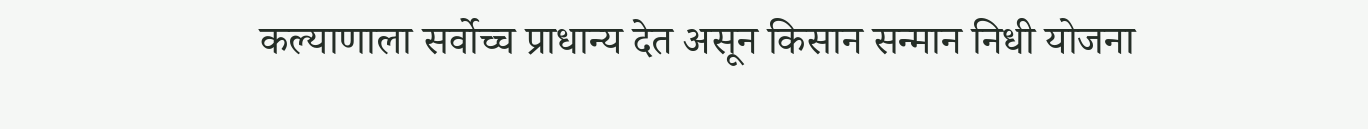कल्याणाला सर्वोच्च प्राधान्य देत असून किसान सन्मान निधी योजना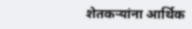शेतकऱ्यांना आर्थिक